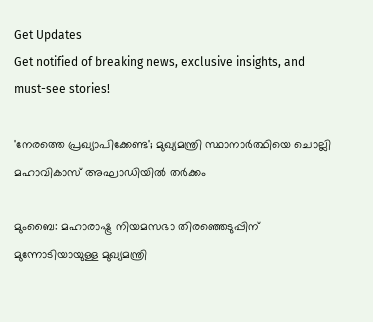Get Updates
Get notified of breaking news, exclusive insights, and must-see stories!

'നേരത്തെ പ്രഖ്യാപിക്കേണ്ട'; മുഖ്യമന്ത്രി സ്ഥാനാര്‍ത്ഥിയെ ചൊല്ലി മഹാവികാസ് അഘാഡിയില്‍ തര്‍ക്കം

മുംബൈ: മഹാരാഷ്ട്ര നിയമസഭാ തിരഞ്ഞെടുപ്പിന് മുന്നോടിയായുള്ള മുഖ്യമന്ത്രി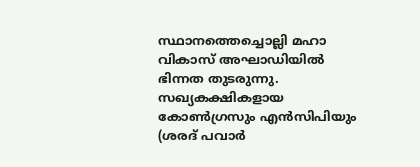സ്ഥാനത്തെച്ചൊല്ലി മഹാ വികാസ് അഘാഡിയില്‍ ഭിന്നത തുടരുന്നു. സഖ്യകക്ഷികളായ കോണ്‍ഗ്രസും എന്‍സിപിയും (ശരദ് പവാര്‍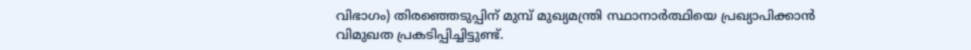വിഭാഗം) തിരഞ്ഞെടുപ്പിന് മുമ്പ് മുഖ്യമന്ത്രി സ്ഥാനാര്‍ത്ഥിയെ പ്രഖ്യാപിക്കാന്‍ വിമുഖത പ്രകടിപ്പിച്ചിട്ടുണ്ട്.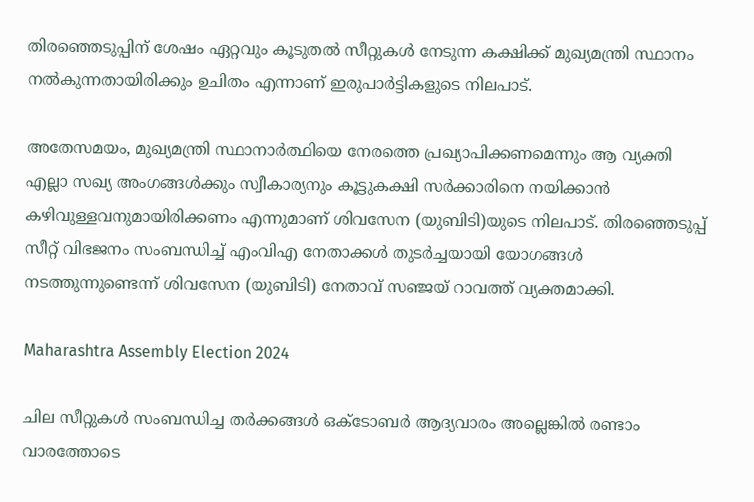തിരഞ്ഞെടുപ്പിന് ശേഷം ഏറ്റവും കൂടുതല്‍ സീറ്റുകള്‍ നേടുന്ന കക്ഷിക്ക് മുഖ്യമന്ത്രി സ്ഥാനം നല്‍കുന്നതായിരിക്കും ഉചിതം എന്നാണ് ഇരുപാര്‍ട്ടികളുടെ നിലപാട്.

അതേസമയം, മുഖ്യമന്ത്രി സ്ഥാനാര്‍ത്ഥിയെ നേരത്തെ പ്രഖ്യാപിക്കണമെന്നും ആ വ്യക്തി എല്ലാ സഖ്യ അംഗങ്ങള്‍ക്കും സ്വീകാര്യനും കൂട്ടുകക്ഷി സര്‍ക്കാരിനെ നയിക്കാന്‍ കഴിവുള്ളവനുമായിരിക്കണം എന്നുമാണ് ശിവസേന (യുബിടി)യുടെ നിലപാട്. തിരഞ്ഞെടുപ്പ് സീറ്റ് വിഭജനം സംബന്ധിച്ച് എംവിഎ നേതാക്കള്‍ തുടര്‍ച്ചയായി യോഗങ്ങള്‍ നടത്തുന്നുണ്ടെന്ന് ശിവസേന (യുബിടി) നേതാവ് സഞ്ജയ് റാവത്ത് വ്യക്തമാക്കി.

Maharashtra Assembly Election 2024

ചില സീറ്റുകള്‍ സംബന്ധിച്ച തര്‍ക്കങ്ങള്‍ ഒക്ടോബര്‍ ആദ്യവാരം അല്ലെങ്കില്‍ രണ്ടാം വാരത്തോടെ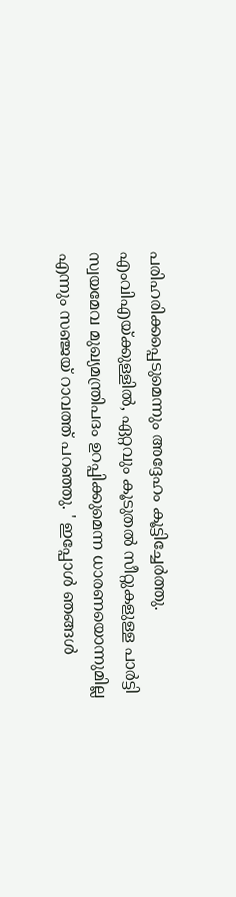പരിഹരിക്കപ്പെടുമെന്നും അദ്ദേഹം കൂട്ടിച്ചേര്‍ത്തു. എംവിഎയ്ക്കുള്ളില്‍, ഏറ്റവും കൂടുതല്‍ സീറ്റുകളുള്ള പാര്‍ട്ടി സ്വയമേവ മുഖ്യമന്ത്രിപദം ഉറപ്പിക്കുമെന്ന ധാരണയൊന്നുമില്ല എന്നും സഞ്ജയ് റാവത്ത് പറഞ്ഞു. ' ഇപ്പോള്‍ ഞങ്ങള്‍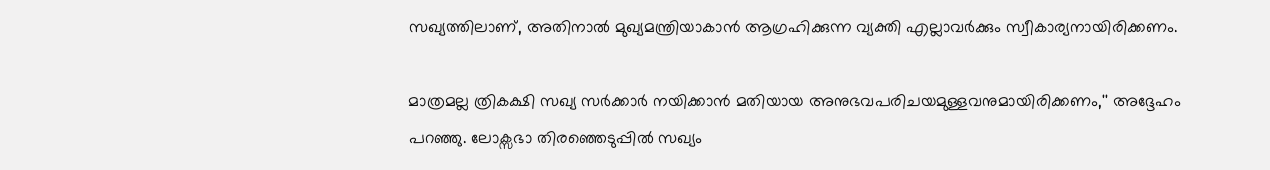സഖ്യത്തിലാണ്, അതിനാല്‍ മുഖ്യമന്ത്രിയാകാന്‍ ആഗ്രഹിക്കുന്ന വ്യക്തി എല്ലാവര്‍ക്കും സ്വീകാര്യനായിരിക്കണം.

മാത്രമല്ല ത്രികക്ഷി സഖ്യ സര്‍ക്കാര്‍ നയിക്കാന്‍ മതിയായ അനുഭവപരിചയമുള്ളവനുമായിരിക്കണം,'' അദ്ദേഹം പറഞ്ഞു. ലോക്സഭാ തിരഞ്ഞെടുപ്പില്‍ സഖ്യം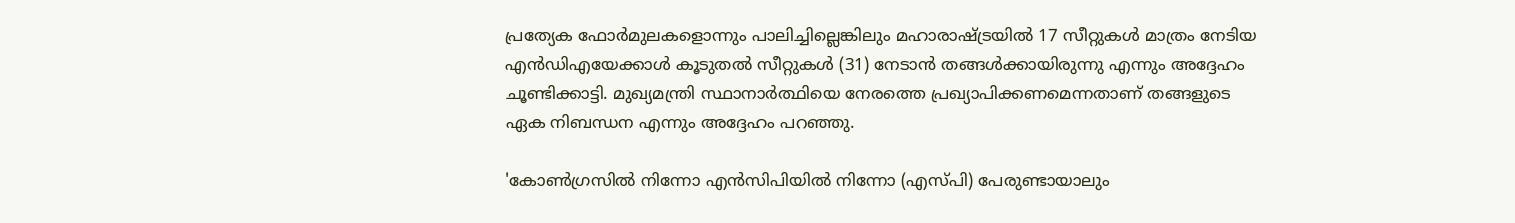പ്രത്യേക ഫോര്‍മുലകളൊന്നും പാലിച്ചില്ലെങ്കിലും മഹാരാഷ്ട്രയില്‍ 17 സീറ്റുകള്‍ മാത്രം നേടിയ എന്‍ഡിഎയേക്കാള്‍ കൂടുതല്‍ സീറ്റുകള്‍ (31) നേടാന്‍ തങ്ങള്‍ക്കായിരുന്നു എന്നും അദ്ദേഹം ചൂണ്ടിക്കാട്ടി. മുഖ്യമന്ത്രി സ്ഥാനാര്‍ത്ഥിയെ നേരത്തെ പ്രഖ്യാപിക്കണമെന്നതാണ് തങ്ങളുടെ ഏക നിബന്ധന എന്നും അദ്ദേഹം പറഞ്ഞു.

'കോണ്‍ഗ്രസില്‍ നിന്നോ എന്‍സിപിയില്‍ നിന്നോ (എസ്പി) പേരുണ്ടായാലും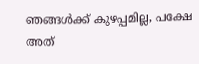ഞങ്ങള്‍ക്ക് കുഴപ്പമില്ല, പക്ഷേ അത്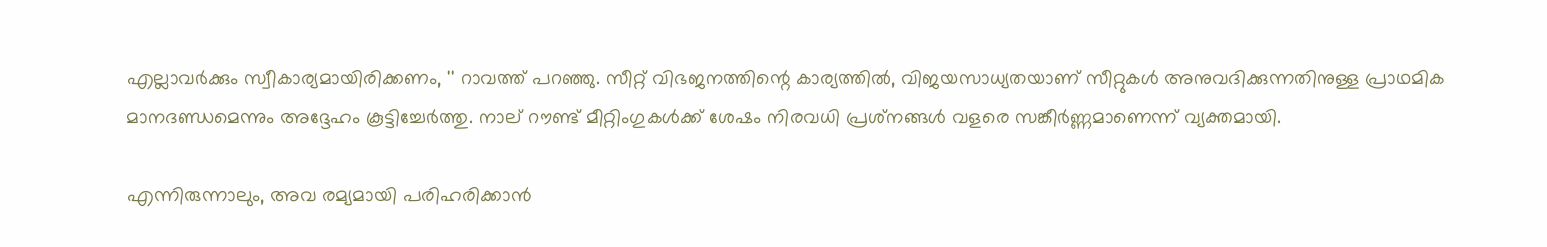എല്ലാവര്‍ക്കും സ്വീകാര്യമായിരിക്കണം, '' റാവത്ത് പറഞ്ഞു. സീറ്റ് വിഭജനത്തിന്റെ കാര്യത്തില്‍, വിജയസാധ്യതയാണ് സീറ്റുകള്‍ അനുവദിക്കുന്നതിനുള്ള പ്രാഥമിക മാനദണ്ഡമെന്നും അദ്ദേഹം കൂട്ടിച്ചേര്‍ത്തു. നാല് റൗണ്ട് മീറ്റിംഗുകള്‍ക്ക് ശേഷം നിരവധി പ്രശ്‌നങ്ങള്‍ വളരെ സങ്കീര്‍ണ്ണമാണെന്ന് വ്യക്തമായി.

എന്നിരുന്നാലും, അവ രമ്യമായി പരിഹരിക്കാന്‍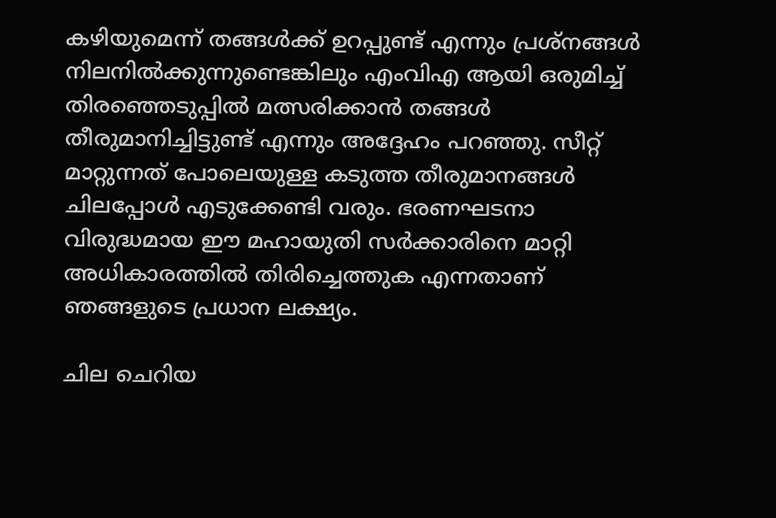കഴിയുമെന്ന് തങ്ങള്‍ക്ക് ഉറപ്പുണ്ട് എന്നും പ്രശ്നങ്ങള്‍ നിലനില്‍ക്കുന്നുണ്ടെങ്കിലും എംവിഎ ആയി ഒരുമിച്ച് തിരഞ്ഞെടുപ്പില്‍ മത്സരിക്കാന്‍ തങ്ങള്‍ തീരുമാനിച്ചിട്ടുണ്ട് എന്നും അദ്ദേഹം പറഞ്ഞു. സീറ്റ് മാറ്റുന്നത് പോലെയുള്ള കടുത്ത തീരുമാനങ്ങള്‍ ചിലപ്പോള്‍ എടുക്കേണ്ടി വരും. ഭരണഘടനാ വിരുദ്ധമായ ഈ മഹായുതി സര്‍ക്കാരിനെ മാറ്റി അധികാരത്തില്‍ തിരിച്ചെത്തുക എന്നതാണ് ഞങ്ങളുടെ പ്രധാന ലക്ഷ്യം.

ചില ചെറിയ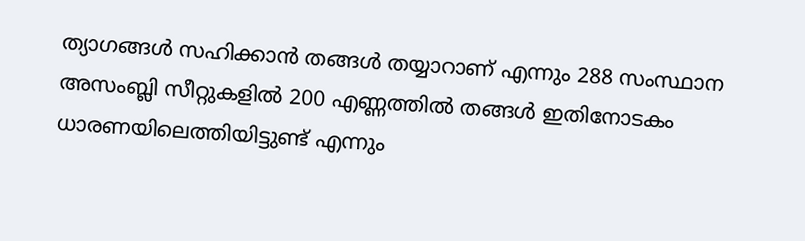ത്യാഗങ്ങള്‍ സഹിക്കാന്‍ തങ്ങള്‍ തയ്യാറാണ് എന്നും 288 സംസ്ഥാന അസംബ്ലി സീറ്റുകളില്‍ 200 എണ്ണത്തില്‍ തങ്ങള്‍ ഇതിനോടകം ധാരണയിലെത്തിയിട്ടുണ്ട് എന്നും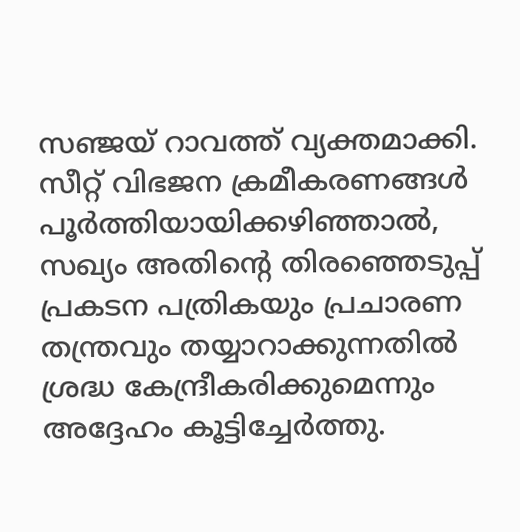സഞ്ജയ് റാവത്ത് വ്യക്തമാക്കി. സീറ്റ് വിഭജന ക്രമീകരണങ്ങള്‍ പൂര്‍ത്തിയായിക്കഴിഞ്ഞാല്‍, സഖ്യം അതിന്റെ തിരഞ്ഞെടുപ്പ് പ്രകടന പത്രികയും പ്രചാരണ തന്ത്രവും തയ്യാറാക്കുന്നതില്‍ ശ്രദ്ധ കേന്ദ്രീകരിക്കുമെന്നും അദ്ദേഹം കൂട്ടിച്ചേര്‍ത്തു.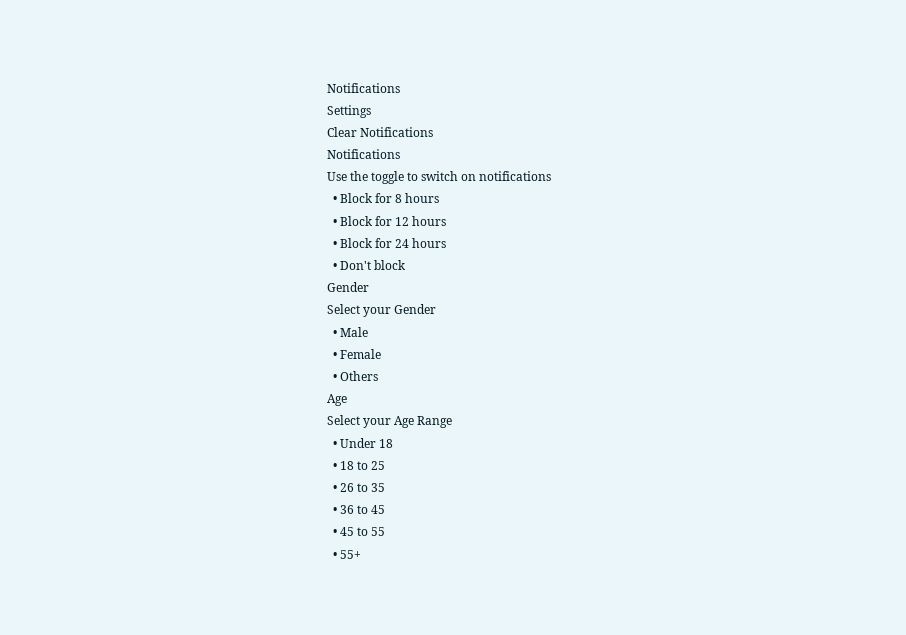Notifications
Settings
Clear Notifications
Notifications
Use the toggle to switch on notifications
  • Block for 8 hours
  • Block for 12 hours
  • Block for 24 hours
  • Don't block
Gender
Select your Gender
  • Male
  • Female
  • Others
Age
Select your Age Range
  • Under 18
  • 18 to 25
  • 26 to 35
  • 36 to 45
  • 45 to 55
  • 55+